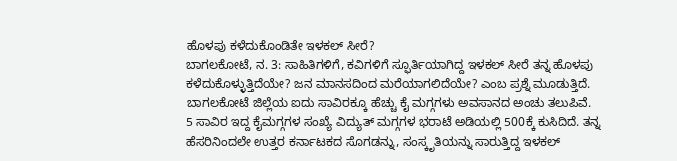ಹೊಳಪು ಕಳೆದುಕೊಂಡಿತೇ ಇಳಕಲ್ ಸೀರೆ?
ಬಾಗಲಕೋಟೆ, ನ. 3: ಸಾಹಿತಿಗಳಿಗೆ, ಕವಿಗಳಿಗೆ ಸ್ಫೂರ್ತಿಯಾಗಿದ್ದ ಇಳಕಲ್ ಸೀರೆ ತನ್ನ ಹೊಳಪು ಕಳೆದುಕೊಳ್ಳುತ್ತಿದೆಯೇ? ಜನ ಮಾನಸದಿಂದ ಮರೆಯಾಗಲಿದೆಯೇ? ಎಂಬ ಪ್ರಶ್ನೆ ಮೂಡುತ್ತಿದೆ. ಬಾಗಲಕೋಟೆ ಜಿಲ್ಲೆಯ ಐದು ಸಾವಿರಕ್ಕೂ ಹೆಚ್ಚು ಕೈ ಮಗ್ಗಗಳು ಅವಸಾನದ ಅಂಚು ತಲುಪಿವೆ.
5 ಸಾವಿರ ಇದ್ದ ಕೈಮಗ್ಗಗಳ ಸಂಖ್ಯೆ ವಿದ್ಯುತ್ ಮಗ್ಗಗಳ ಭರಾಟೆ ಅಡಿಯಲ್ಲಿ 500ಕ್ಕೆ ಕುಸಿದಿದೆ. ತನ್ನ ಹೆಸರಿನಿಂದಲೇ ಉತ್ತರ ಕರ್ನಾಟಕದ ಸೊಗಡನ್ನು, ಸಂಸ್ಕೃತಿಯನ್ನು ಸಾರುತ್ತಿದ್ದ ಇಳಕಲ್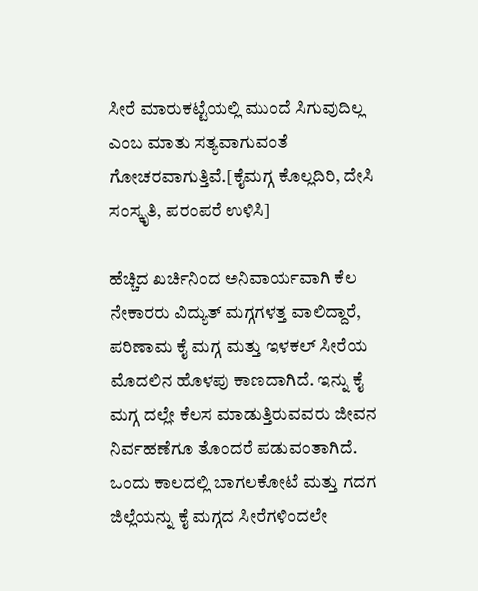ಸೀರೆ ಮಾರುಕಟ್ಟೆಯಲ್ಲಿ ಮುಂದೆ ಸಿಗುವುದಿಲ್ಲ ಎಂಬ ಮಾತು ಸತ್ಯವಾಗುವಂತೆ ಗೋಚರವಾಗುತ್ತಿವೆ.[ಕೈಮಗ್ಗ ಕೊಲ್ಲದಿರಿ, ದೇಸಿ ಸಂಸ್ಕೃತಿ, ಪರಂಪರೆ ಉಳಿಸಿ]

ಹೆಚ್ಚಿದ ಖರ್ಚಿನಿಂದ ಅನಿವಾರ್ಯವಾಗಿ ಕೆಲ ನೇಕಾರರು ವಿದ್ಯುತ್ ಮಗ್ಗಗಳತ್ತ ವಾಲಿದ್ದಾರೆ, ಪರಿಣಾಮ ಕೈ ಮಗ್ಗ ಮತ್ತು ಇಳಕಲ್ ಸೀರೆಯ ಮೊದಲಿನ ಹೊಳಪು ಕಾಣದಾಗಿದೆ. ಇನ್ನು ಕೈ ಮಗ್ಗ ದಲ್ಲೇ ಕೆಲಸ ಮಾಡುತ್ತಿರುವವರು ಜೀವನ ನಿರ್ವಹಣೆಗೂ ತೊಂದರೆ ಪಡುವಂತಾಗಿದೆ. ಒಂದು ಕಾಲದಲ್ಲಿ ಬಾಗಲಕೋಟೆ ಮತ್ತು ಗದಗ ಜಿಲ್ಲೆಯನ್ನು ಕೈ ಮಗ್ಗದ ಸೀರೆಗಳಿಂದಲೇ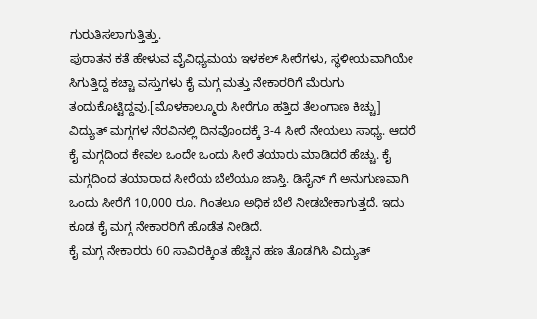ಗುರುತಿಸಲಾಗುತ್ತಿತ್ತು.
ಪುರಾತನ ಕತೆ ಹೇಳುವ ವೈವಿಧ್ಯಮಯ ಇಳಕಲ್ ಸೀರೆಗಳು, ಸ್ಥಳೀಯವಾಗಿಯೇ ಸಿಗುತ್ತಿದ್ದ ಕಚ್ಚಾ ವಸ್ತುಗಳು ಕೈ ಮಗ್ಗ ಮತ್ತು ನೇಕಾರರಿಗೆ ಮೆರುಗು ತಂದುಕೊಟ್ಟಿದ್ದವು.[ಮೊಳಕಾಲ್ಮೂರು ಸೀರೆಗೂ ಹತ್ತಿದ ತೆಲಂಗಾಣ ಕಿಚ್ಚು]
ವಿದ್ಯುತ್ ಮಗ್ಗಗಳ ನೆರವಿನಲ್ಲಿ ದಿನವೊಂದಕ್ಕೆ 3-4 ಸೀರೆ ನೇಯಲು ಸಾಧ್ಯ. ಆದರೆ ಕೈ ಮಗ್ಗದಿಂದ ಕೇವಲ ಒಂದೇ ಒಂದು ಸೀರೆ ತಯಾರು ಮಾಡಿದರೆ ಹೆಚ್ಚು. ಕೈ ಮಗ್ಗದಿಂದ ತಯಾರಾದ ಸೀರೆಯ ಬೆಲೆಯೂ ಜಾಸ್ತಿ. ಡಿಸೈನ್ ಗೆ ಅನುಗುಣವಾಗಿ ಒಂದು ಸೀರೆಗೆ 10,000 ರೂ. ಗಿಂತಲೂ ಅಧಿಕ ಬೆಲೆ ನೀಡಬೇಕಾಗುತ್ತದೆ. ಇದು ಕೂಡ ಕೈ ಮಗ್ಗ ನೇಕಾರರಿಗೆ ಹೊಡೆತ ನೀಡಿದೆ.
ಕೈ ಮಗ್ಗ ನೇಕಾರರು 60 ಸಾವಿರಕ್ಕಿಂತ ಹೆಚ್ಚಿನ ಹಣ ತೊಡಗಿಸಿ ವಿದ್ಯುತ್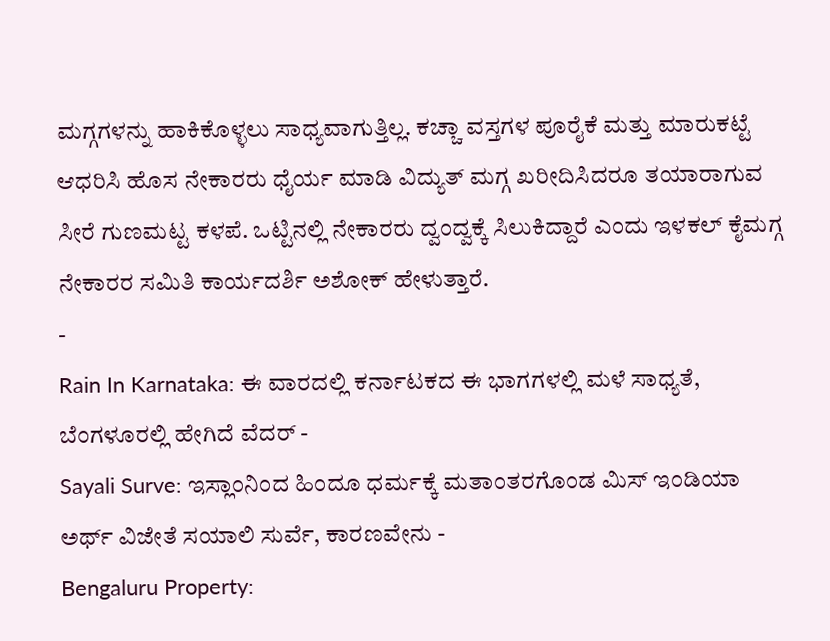ಮಗ್ಗಗಳನ್ನು ಹಾಕಿಕೊಳ್ಳಲು ಸಾಧ್ಯವಾಗುತ್ತಿಲ್ಲ. ಕಚ್ಚಾ ವಸ್ತಗಳ ಪೂರೈಕೆ ಮತ್ತು ಮಾರುಕಟ್ಟೆ ಆಧರಿಸಿ ಹೊಸ ನೇಕಾರರು ಧೈರ್ಯ ಮಾಡಿ ವಿದ್ಯುತ್ ಮಗ್ಗ ಖರೀದಿಸಿದರೂ ತಯಾರಾಗುವ ಸೀರೆ ಗುಣಮಟ್ಟ ಕಳಪೆ. ಒಟ್ಟಿನಲ್ಲಿ ನೇಕಾರರು ದ್ವಂದ್ವಕ್ಕೆ ಸಿಲುಕಿದ್ದಾರೆ ಎಂದು ಇಳಕಲ್ ಕೈಮಗ್ಗ ನೇಕಾರರ ಸಮಿತಿ ಕಾರ್ಯದರ್ಶಿ ಅಶೋಕ್ ಹೇಳುತ್ತಾರೆ.
-
Rain In Karnataka: ಈ ವಾರದಲ್ಲಿ ಕರ್ನಾಟಕದ ಈ ಭಾಗಗಳಲ್ಲಿ ಮಳೆ ಸಾಧ್ಯತೆ, ಬೆಂಗಳೂರಲ್ಲಿ ಹೇಗಿದೆ ವೆದರ್ -
Sayali Surve: ಇಸ್ಲಾಂನಿಂದ ಹಿಂದೂ ಧರ್ಮಕ್ಕೆ ಮತಾಂತರಗೊಂಡ ಮಿಸ್ ಇಂಡಿಯಾ ಅರ್ಥ್ ವಿಜೇತೆ ಸಯಾಲಿ ಸುರ್ವೆ, ಕಾರಣವೇನು -
Bengaluru Property: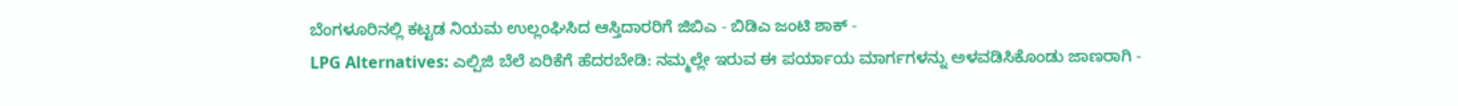ಬೆಂಗಳೂರಿನಲ್ಲಿ ಕಟ್ಟಡ ನಿಯಮ ಉಲ್ಲಂಘಿಸಿದ ಆಸ್ತಿದಾರರಿಗೆ ಜಿಬಿಎ - ಬಿಡಿಎ ಜಂಟಿ ಶಾಕ್ -
LPG Alternatives: ಎಲ್ಪಿಜಿ ಬೆಲೆ ಏರಿಕೆಗೆ ಹೆದರಬೇಡಿ: ನಮ್ಮಲ್ಲೇ ಇರುವ ಈ ಪರ್ಯಾಯ ಮಾರ್ಗಗಳನ್ನು ಅಳವಡಿಸಿಕೊಂಡು ಜಾಣರಾಗಿ -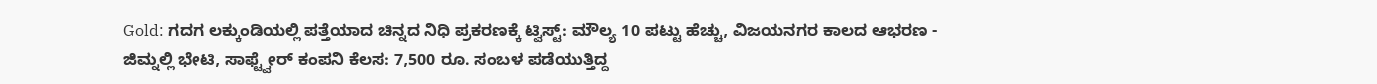Gold: ಗದಗ ಲಕ್ಕುಂಡಿಯಲ್ಲಿ ಪತ್ತೆಯಾದ ಚಿನ್ನದ ನಿಧಿ ಪ್ರಕರಣಕ್ಕೆ ಟ್ವಿಸ್ಟ್: ಮೌಲ್ಯ 10 ಪಟ್ಟು ಹೆಚ್ಚು, ವಿಜಯನಗರ ಕಾಲದ ಆಭರಣ -
ಜಿಮ್ನಲ್ಲಿ ಭೇಟಿ, ಸಾಫ್ಟ್ವೇರ್ ಕಂಪನಿ ಕೆಲಸ: 7,500 ರೂ. ಸಂಬಳ ಪಡೆಯುತ್ತಿದ್ದ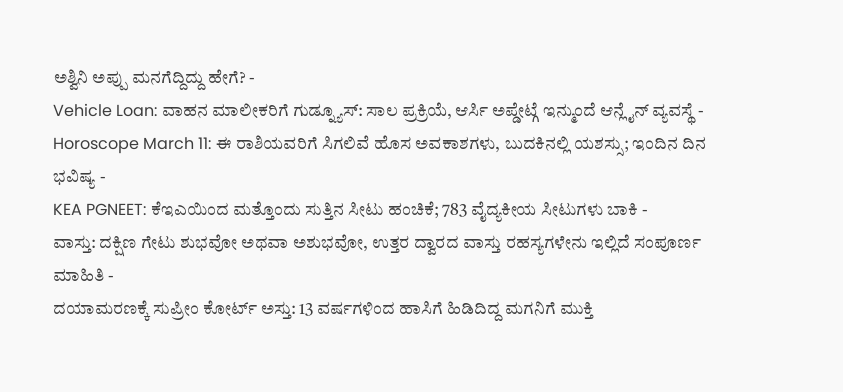ಅಶ್ವಿನಿ ಅಪ್ಪು ಮನಗೆದ್ದಿದ್ದು ಹೇಗೆ? -
Vehicle Loan: ವಾಹನ ಮಾಲೀಕರಿಗೆ ಗುಡ್ನ್ಯೂಸ್: ಸಾಲ ಪ್ರಕ್ರಿಯೆ, ಆರ್ಸಿ ಅಪ್ಡೇಟ್ಗೆ ಇನ್ಮುಂದೆ ಆನ್ಲೈನ್ ವ್ಯವಸ್ಥೆ -
Horoscope March 11: ಈ ರಾಶಿಯವರಿಗೆ ಸಿಗಲಿವೆ ಹೊಸ ಅವಕಾಶಗಳು, ಬುದಕಿನಲ್ಲಿ ಯಶಸ್ಸು; ಇಂದಿನ ದಿನ ಭವಿಷ್ಯ -
KEA PGNEET: ಕೆಇಎಯಿಂದ ಮತ್ತೊಂದು ಸುತ್ತಿನ ಸೀಟು ಹಂಚಿಕೆ; 783 ವೈದ್ಯಕೀಯ ಸೀಟುಗಳು ಬಾಕಿ -
ವಾಸ್ತು: ದಕ್ಷಿಣ ಗೇಟು ಶುಭವೋ ಅಥವಾ ಅಶುಭವೋ, ಉತ್ತರ ದ್ವಾರದ ವಾಸ್ತು ರಹಸ್ಯಗಳೇನು ಇಲ್ಲಿದೆ ಸಂಪೂರ್ಣ ಮಾಹಿತಿ -
ದಯಾಮರಣಕ್ಕೆ ಸುಪ್ರೀಂ ಕೋರ್ಟ್ ಅಸ್ತು: 13 ವರ್ಷಗಳಿಂದ ಹಾಸಿಗೆ ಹಿಡಿದಿದ್ದ ಮಗನಿಗೆ ಮುಕ್ತಿ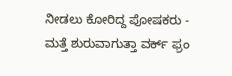ನೀಡಲು ಕೋರಿದ್ದ ಪೋಷಕರು -
ಮತ್ತೆ ಶುರುವಾಗುತ್ತಾ ವರ್ಕ್ ಫ್ರಂ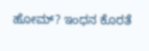ಹೋಮ್? ಇಂಧನ ಕೊರತೆ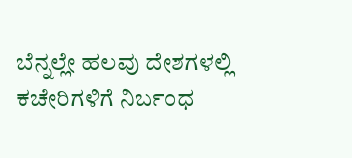ಬೆನ್ನಲ್ಲೇ ಹಲವು ದೇಶಗಳಲ್ಲಿ ಕಚೇರಿಗಳಿಗೆ ನಿರ್ಬಂಧ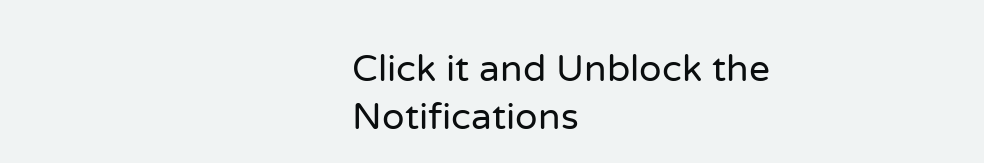Click it and Unblock the Notifications